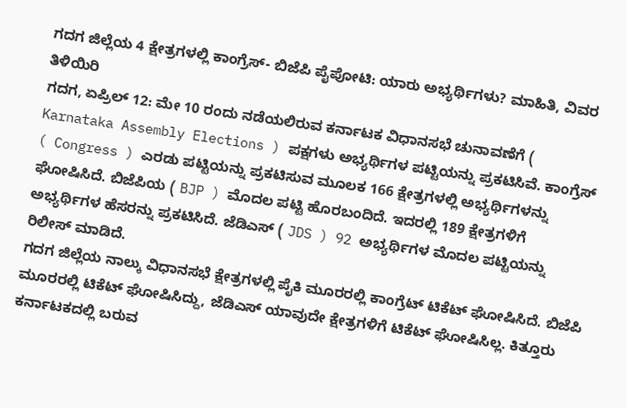ಗದಗ ಜಿಲ್ಲೆಯ 4 ಕ್ಷೇತ್ರಗಳಲ್ಲಿ ಕಾಂಗ್ರೆಸ್- ಬಿಜೆಪಿ ಪೈಪೋಟಿ: ಯಾರು ಅಭ್ಯರ್ಥಿಗಳು? ಮಾಹಿತಿ, ವಿವರ ತಿಳಿಯಿರಿ
ಗದಗ, ಏಪ್ರಿಲ್ 12: ಮೇ 10 ರಂದು ನಡೆಯಲಿರುವ ಕರ್ನಾಟಕ ವಿಧಾನಸಭೆ ಚುನಾವಣೆಗೆ ( Karnataka Assembly Elections ) ಪಕ್ಷಗಳು ಅಭ್ಯರ್ಥಿಗಳ ಪಟ್ಟಿಯನ್ನು ಪ್ರಕಟಿಸಿವೆ. ಕಾಂಗ್ರೆಸ್ ( Congress ) ಎರಡು ಪಟ್ಟಿಯನ್ನು ಪ್ರಕಟಿಸುವ ಮೂಲಕ 166 ಕ್ಷೇತ್ರಗಳಲ್ಲಿ ಅಭ್ಯರ್ಥಿಗಳನ್ನು ಘೋಷಿಸಿದೆ. ಬಿಜೆಪಿಯ ( BJP ) ಮೊದಲ ಪಟ್ಟಿ ಹೊರಬಂದಿದೆ. ಇದರಲ್ಲಿ 189 ಕ್ಷೇತ್ರಗಳಿಗೆ ಅಭ್ಯರ್ಥಿಗಳ ಹೆಸರನ್ನು ಪ್ರಕಟಿಸಿದೆ. ಜೆಡಿಎಸ್ ( JDS ) 92 ಅಭ್ಯರ್ಥಿಗಳ ಮೊದಲ ಪಟ್ಟಿಯನ್ನು ರಿಲೀಸ್ ಮಾಡಿದೆ.
ಗದಗ ಜಿಲ್ಲೆಯ ನಾಲ್ಕು ವಿಧಾನಸಭೆ ಕ್ಷೇತ್ರಗಳಲ್ಲಿ ಪೈಕಿ ಮೂರರಲ್ಲಿ ಕಾಂಗ್ರೆಟ್ ಟಿಕೆಟ್ ಘೋಷಿಸಿದೆ. ಬಿಜೆಪಿ ಮೂರರಲ್ಲಿ ಟಿಕೆಟ್ ಘೋಷಿಸಿದ್ದು, ಜೆಡಿಎಸ್ ಯಾವುದೇ ಕ್ಷೇತ್ರಗಳಿಗೆ ಟಿಕೆಟ್ ಘೋಷಿಸಿಲ್ಲ. ಕಿತ್ತೂರು ಕರ್ನಾಟಕದಲ್ಲಿ ಬರುವ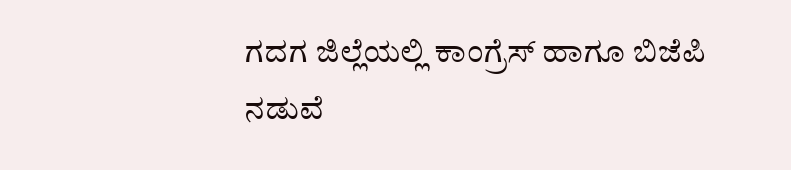ಗದಗ ಜಿಲ್ಲೆಯಲ್ಲಿ ಕಾಂಗ್ರೆಸ್ ಹಾಗೂ ಬಿಜೆಪಿ ನಡುವೆ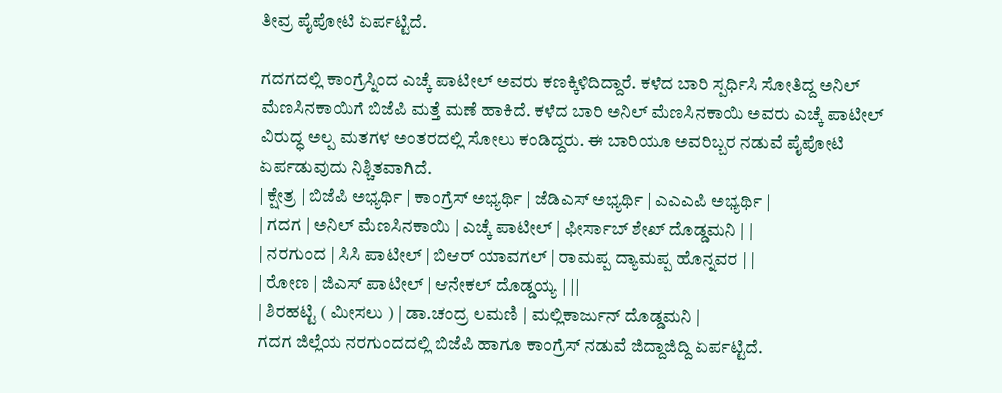ತೀವ್ರ ಪೈಪೋಟಿ ಏರ್ಪಟ್ಟಿದೆ.

ಗದಗದಲ್ಲಿ ಕಾಂಗ್ರೆಸ್ನಿಂದ ಎಚ್ಕೆ ಪಾಟೀಲ್ ಅವರು ಕಣಕ್ಕಿಳಿದಿದ್ದಾರೆ. ಕಳೆದ ಬಾರಿ ಸ್ಪರ್ಧಿಸಿ ಸೋತಿದ್ದ ಅನಿಲ್ ಮೆಣಸಿನಕಾಯಿಗೆ ಬಿಜೆಪಿ ಮತ್ತೆ ಮಣೆ ಹಾಕಿದೆ. ಕಳೆದ ಬಾರಿ ಅನಿಲ್ ಮೆಣಸಿನಕಾಯಿ ಅವರು ಎಚ್ಕೆ ಪಾಟೀಲ್ ವಿರುದ್ಧ ಅಲ್ಪ ಮತಗಳ ಅಂತರದಲ್ಲಿ ಸೋಲು ಕಂಡಿದ್ದರು. ಈ ಬಾರಿಯೂ ಅವರಿಬ್ಬರ ನಡುವೆ ಪೈಪೋಟಿ ಏರ್ಪಡುವುದು ನಿಶ್ಚಿತವಾಗಿದೆ.
| ಕ್ಷೇತ್ರ | ಬಿಜೆಪಿ ಅಭ್ಯರ್ಥಿ | ಕಾಂಗ್ರೆಸ್ ಅಭ್ಯರ್ಥಿ | ಜೆಡಿಎಸ್ ಅಭ್ಯರ್ಥಿ | ಎಎಎಪಿ ಅಭ್ಯರ್ಥಿ |
| ಗದಗ | ಅನಿಲ್ ಮೆಣಸಿನಕಾಯಿ | ಎಚ್ಕೆ ಪಾಟೀಲ್ | ಫೀರ್ಸಾಬ್ ಶೇಖ್ ದೊಡ್ಡಮನಿ | |
| ನರಗುಂದ | ಸಿಸಿ ಪಾಟೀಲ್ | ಬಿಆರ್ ಯಾವಗಲ್ | ರಾಮಪ್ಪ ದ್ಯಾಮಪ್ಪ ಹೊನ್ನವರ | |
| ರೋಣ | ಜಿಎಸ್ ಪಾಟೀಲ್ | ಆನೇಕಲ್ ದೊಡ್ಡಯ್ಯ | ||
| ಶಿರಹಟ್ಟಿ ( ಮೀಸಲು ) | ಡಾ.ಚಂದ್ರ ಲಮಣಿ | ಮಲ್ಲಿಕಾರ್ಜುನ್ ದೊಡ್ಡಮನಿ |
ಗದಗ ಜಿಲ್ಲೆಯ ನರಗುಂದದಲ್ಲಿ ಬಿಜೆಪಿ ಹಾಗೂ ಕಾಂಗ್ರೆಸ್ ನಡುವೆ ಜಿದ್ದಾಜಿದ್ದಿ ಏರ್ಪಟ್ಟಿದೆ.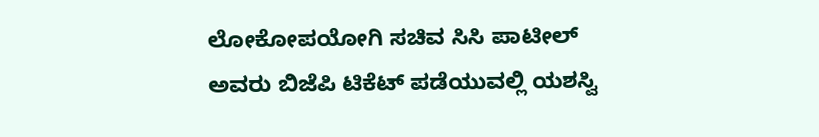ಲೋಕೋಪಯೋಗಿ ಸಚಿವ ಸಿಸಿ ಪಾಟೀಲ್ ಅವರು ಬಿಜೆಪಿ ಟಿಕೆಟ್ ಪಡೆಯುವಲ್ಲಿ ಯಶಸ್ವಿ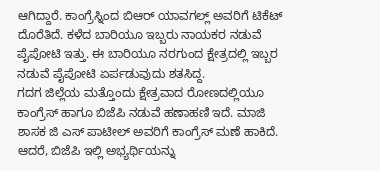ಆಗಿದ್ದಾರೆ. ಕಾಂಗ್ರೆಸ್ನಿಂದ ಬಿಆರ್ ಯಾವಗಲ್ಲ್ ಅವರಿಗೆ ಟಿಕೆಟ್ ದೊರೆತಿದೆ. ಕಳೆದ ಬಾರಿಯೂ ಇಬ್ಬರು ನಾಯಕರ ನಡುವೆ ಪೈಪೋಟಿ ಇತ್ತು. ಈ ಬಾರಿಯೂ ನರಗುಂದ ಕ್ಷೇತ್ರದಲ್ಲಿ ಇಬ್ಬರ ನಡುವೆ ಪೈಪೋಟಿ ಏರ್ಪಡುವುದು ಶತಸಿದ್ದ.
ಗದಗ ಜಿಲ್ಲೆಯ ಮತ್ತೊಂದು ಕ್ಷೇತ್ರವಾದ ರೋಣದಲ್ಲಿಯೂ ಕಾಂಗ್ರೆಸ್ ಹಾಗೂ ಬಿಜೆಪಿ ನಡುವೆ ಹಣಾಹಣಿ ಇದೆ. ಮಾಜಿ ಶಾಸಕ ಜಿ ಎಸ್ ಪಾಟೀಲ್ ಅವರಿಗೆ ಕಾಂಗ್ರೆಸ್ ಮಣೆ ಹಾಕಿದೆ. ಆದರೆ, ಬಿಜೆಪಿ ಇಲ್ಲಿ ಅಭ್ಯರ್ಥಿಯನ್ನು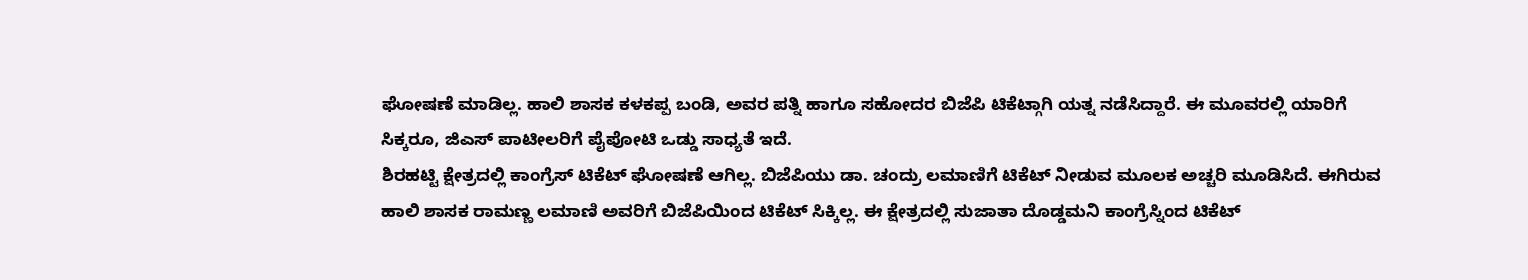ಘೋಷಣೆ ಮಾಡಿಲ್ಲ. ಹಾಲಿ ಶಾಸಕ ಕಳಕಪ್ಪ ಬಂಡಿ, ಅವರ ಪತ್ನಿ ಹಾಗೂ ಸಹೋದರ ಬಿಜೆಪಿ ಟಿಕೆಟ್ಗಾಗಿ ಯತ್ನ ನಡೆಸಿದ್ದಾರೆ. ಈ ಮೂವರಲ್ಲಿ ಯಾರಿಗೆ ಸಿಕ್ಕರೂ, ಜಿಎಸ್ ಪಾಟೀಲರಿಗೆ ಪೈಪೋಟಿ ಒಡ್ಡು ಸಾಧ್ಯತೆ ಇದೆ.
ಶಿರಹಟ್ಟಿ ಕ್ಷೇತ್ರದಲ್ಲಿ ಕಾಂಗ್ರೆಸ್ ಟಿಕೆಟ್ ಘೋಷಣೆ ಆಗಿಲ್ಲ. ಬಿಜೆಪಿಯು ಡಾ. ಚಂದ್ರು ಲಮಾಣಿಗೆ ಟಿಕೆಟ್ ನೀಡುವ ಮೂಲಕ ಅಚ್ಚರಿ ಮೂಡಿಸಿದೆ. ಈಗಿರುವ ಹಾಲಿ ಶಾಸಕ ರಾಮಣ್ಣ ಲಮಾಣಿ ಅವರಿಗೆ ಬಿಜೆಪಿಯಿಂದ ಟಿಕೆಟ್ ಸಿಕ್ಕಿಲ್ಲ. ಈ ಕ್ಷೇತ್ರದಲ್ಲಿ ಸುಜಾತಾ ದೊಡ್ಡಮನಿ ಕಾಂಗ್ರೆಸ್ನಿಂದ ಟಿಕೆಟ್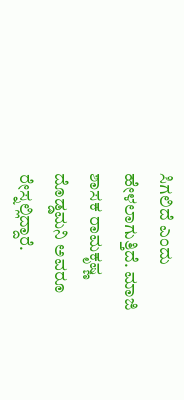ಸಿಗಲಿದೆ ಎಂದು ಹೇಳಲಾಗುತ್ತಿದೆ. ಮಾಜಿ ಶಾಸಕ ರಾಮಕೃಷ್ಣ ದೊಡ್ಡಮನಿ ಅವರೂ ರೇಸ್ನಲ್ಲಿದ್ದಾರೆ.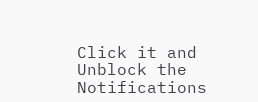Click it and Unblock the Notifications